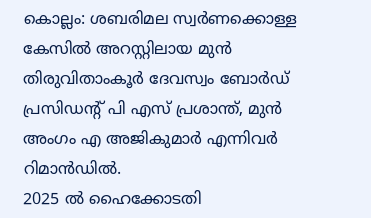കൊല്ലം: ശബരിമല സ്വർണക്കൊള്ള കേസിൽ അറസ്റ്റിലായ മുൻ തിരുവിതാംകൂർ ദേവസ്വം ബോർഡ് പ്രസിഡന്റ് പി എസ് പ്രശാന്ത്, മുൻ അംഗം എ അജികുമാർ എന്നിവർ റിമാൻഡിൽ.
2025 ൽ ഹൈക്കോടതി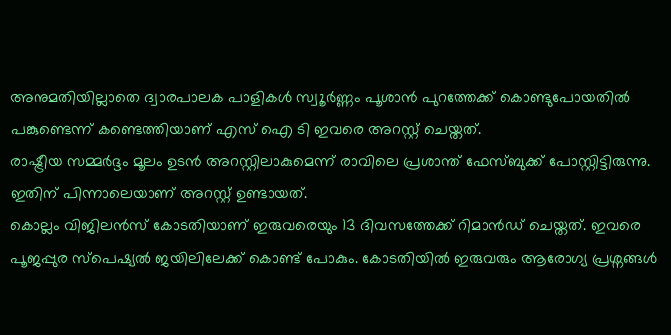അനുമതിയില്ലാതെ ദ്വാരപാലക പാളികൾ സ്വൂർണ്ണം പൂശാൻ പുറത്തേക്ക് കൊണ്ടുപോയതിൽ പങ്കുണ്ടെന്ന് കണ്ടെത്തിയാണ് എസ് ഐ ടി ഇവരെ അറസ്റ്റ് ചെയ്തത്.
രാഷ്ട്രീയ സമ്മർദ്ദം മൂലം ഉടൻ അറസ്റ്റിലാകുമെന്ന് രാവിലെ പ്രശാന്ത് ഫേസ്ബുക്ക് പോസ്റ്റിട്ടിരുന്നു. ഇതിന് പിന്നാലെയാണ് അറസ്റ്റ് ഉണ്ടായത്.
കൊല്ലം വിജിലൻസ് കോടതിയാണ് ഇരുവരെയും 13 ദിവസത്തേക്ക് റിമാൻഡ് ചെയ്തത്. ഇവരെ പൂജപ്പുര സ്പെഷ്യൽ ജയിലിലേക്ക് കൊണ്ട് പോകും. കോടതിയിൽ ഇരുവരും ആരോഗ്യ പ്രശ്നങ്ങൾ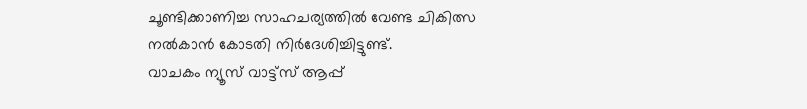ചൂണ്ടിക്കാണിച്ച സാഹചര്യത്തിൽ വേണ്ട ചികിത്സ നൽകാൻ കോടതി നിർദേശിച്ചിട്ടുണ്ട്.
വാചകം ന്യൂസ് വാട്ട്സ് ആപ്പ്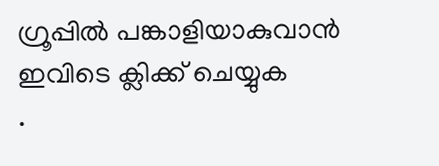ഗ്രൂപ്പിൽ പങ്കാളിയാകുവാൻ
ഇവിടെ ക്ലിക്ക് ചെയ്യുക
.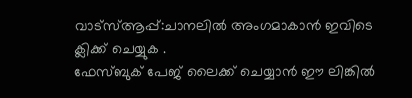വാട്സ്ആപ്പ്:ചാനലിൽ അംഗമാകാൻ ഇവിടെ ക്ലിക്ക് ചെയ്യുക .
ഫേസ്ബുക് പേജ് ലൈക്ക് ചെയ്യാൻ ഈ ലിങ്കിൽ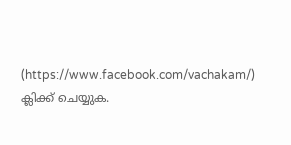(https://www.facebook.com/vachakam/) ക്ലിക്ക് ചെയ്യുക.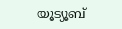യൂട്യൂബ്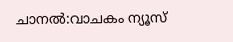ചാനൽ:വാചകം ന്യൂസ്